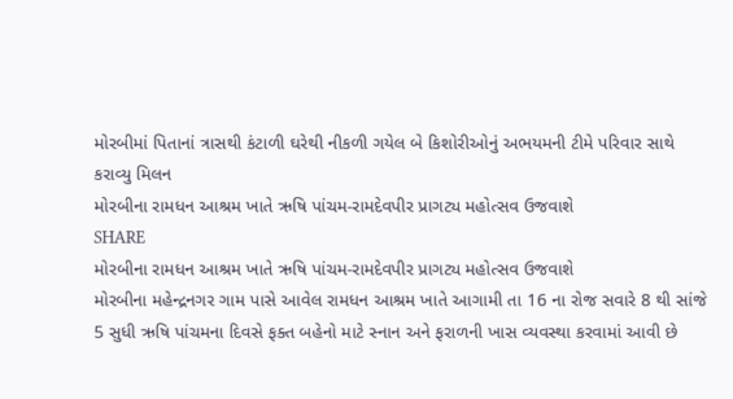મોરબીમાં પિતાનાં ત્રાસથી કંટાળી ઘરેથી નીકળી ગયેલ બે કિશોરીઓનું અભયમની ટીમે પરિવાર સાથે કરાવ્યુ મિલન
મોરબીના રામધન આશ્રમ ખાતે ઋષિ પાંચમ-રામદેવપીર પ્રાગટ્ય મહોત્સવ ઉજવાશે
SHARE
મોરબીના રામધન આશ્રમ ખાતે ઋષિ પાંચમ-રામદેવપીર પ્રાગટ્ય મહોત્સવ ઉજવાશે
મોરબીના મહેન્દ્રનગર ગામ પાસે આવેલ રામધન આશ્રમ ખાતે આગામી તા 16 ના રોજ સવારે 8 થી સાંજે 5 સુધી ઋષિ પાંચમના દિવસે ફક્ત બહેનો માટે સ્નાન અને ફરાળની ખાસ વ્યવસ્થા કરવામાં આવી છે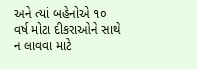અને ત્યાં બહેનોએ ૧૦ વર્ષ મોટા દીકરાઓને સાથે ન લાવવા માટે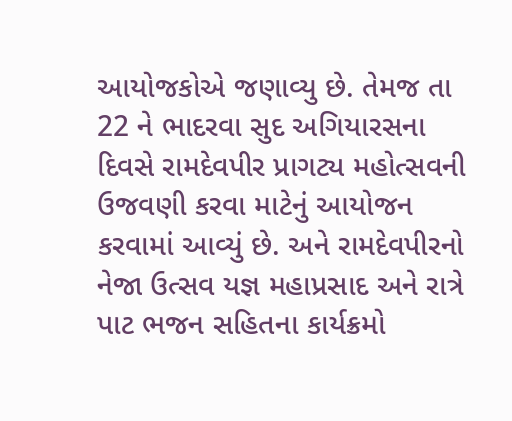આયોજકોએ જણાવ્યુ છે. તેમજ તા 22 ને ભાદરવા સુદ અગિયારસના દિવસે રામદેવપીર પ્રાગટ્ય મહોત્સવની ઉજવણી કરવા માટેનું આયોજન કરવામાં આવ્યું છે. અને રામદેવપીરનો નેજા ઉત્સવ યજ્ઞ મહાપ્રસાદ અને રાત્રે પાટ ભજન સહિતના કાર્યક્રમો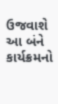ઉજવાશે આ બંને કાર્યક્રમનો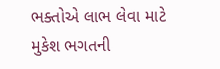ભક્તોએ લાભ લેવા માટે મુકેશ ભગતની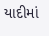યાદીમાં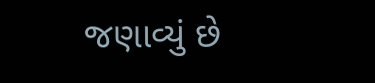જણાવ્યું છે